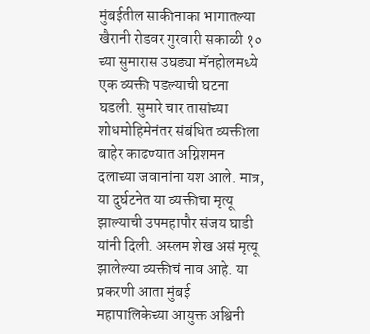मुंबईतील साकीनाका भागातल्या खैरानी रोडवर गुरवारी सकाळी १० च्या सुमारास उघड्या मॅनहोलमध्ये एक व्यक्ती पडल्याची घटना घडली. सुमारे चार तासांच्या शोधमोहिमेनंतर संबंधित व्यक्तीला बाहेर काढण्यात अग्निशमन दलाच्या जवानांना यश आले. मात्र, या दुर्घटनेत या व्यक्तीचा मृत्यू झाल्याची उपमहापौर संजय घाडी यांनी दिली. अस्लम शेख असं मृत्यू झालेल्या व्यक्तीचं नाव आहे. या प्रकरणी आता मुंबई महापालिकेच्या आयुक्त अश्विनी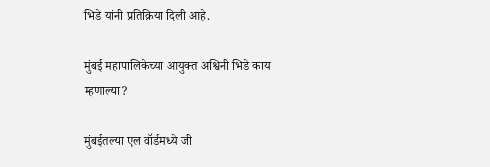भिडे यांनी प्रतिक्रिया दिली आहे.

मुंबई महापालिकेच्या आयुक्त अश्विनी भिडे काय म्हणाल्या?

मुंबईतल्या एल वॉर्डमध्ये जी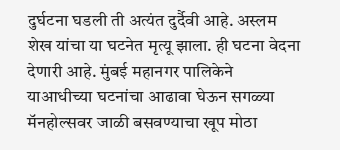दुर्घटना घडली ती अत्यंत दुर्दैवी आहे. अस्लम शेख यांचा या घटनेत मृत्यू झाला. ही घटना वेदना देणारी आहे. मुंबई महानगर पालिकेने याआधीच्या घटनांचा आढावा घेऊन सगळ्या मॅनहोल्सवर जाळी बसवण्याचा खूप मोठा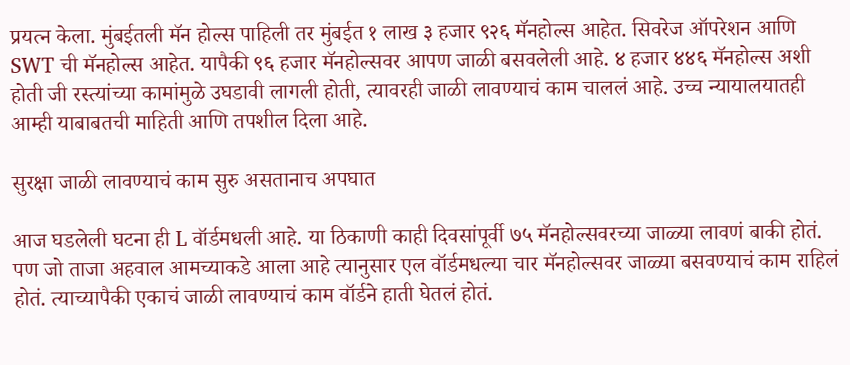प्रयत्न केला. मुंबईतली मॅन होल्स पाहिली तर मुंबईत १ लाख ३ हजार ९२६ मॅनहोल्स आहेत. सिवरेज ऑपरेशन आणि SWT ची मॅनहोल्स आहेत. यापैकी ९६ हजार मॅनहोल्सवर आपण जाळी बसवलेली आहे. ४ हजार ४४६ मॅनहोल्स अशी होती जी रस्त्यांच्या कामांमुळे उघडावी लागली होती, त्यावरही जाळी लावण्याचं काम चाललं आहे. उच्च न्यायालयातही आम्ही याबाबतची माहिती आणि तपशील दिला आहे.

सुरक्षा जाळी लावण्याचं काम सुरु असतानाच अपघात

आज घडलेली घटना ही L वॉर्डमधली आहे. या ठिकाणी काही दिवसांपूर्वी ७५ मॅनहोल्सवरच्या जाळ्या लावणं बाकी होतं. पण जो ताजा अहवाल आमच्याकडे आला आहे त्यानुसार एल वॉर्डमधल्या चार मॅनहोल्सवर जाळ्या बसवण्याचं काम राहिलं होतं. त्याच्यापैकी एकाचं जाळी लावण्याचं काम वॉर्डने हाती घेतलं होतं.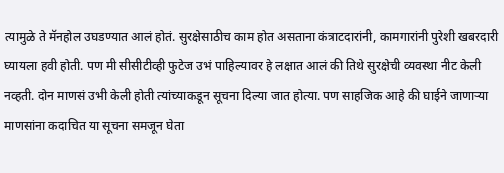त्यामुळे ते मॅनहोल उघडण्यात आलं होतं. सुरक्षेसाठीच काम होत असताना कंत्राटदारांनी, कामगारांनी पुरेशी खबरदारी घ्यायला हवी होती. पण मी सीसीटीव्ही फुटेज उभं पाहिल्यावर हे लक्षात आलं की तिथे सुरक्षेची व्यवस्था नीट केली नव्हती. दोन माणसं उभी केली होती त्यांच्याकडून सूचना दिल्या जात होत्या. पण साहजिक आहे की घाईने जाणाऱ्या माणसांना कदाचित या सूचना समजून घेता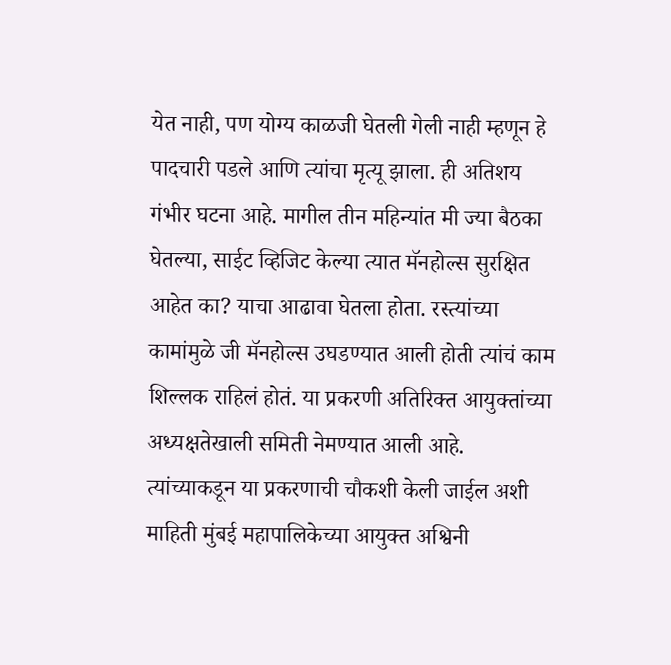येत नाही, पण योग्य काळजी घेतली गेली नाही म्हणून हे पादचारी पडले आणि त्यांचा मृत्यू झाला. ही अतिशय गंभीर घटना आहे. मागील तीन महिन्यांत मी ज्या बैठका घेतल्या, साईट व्हिजिट केल्या त्यात मॅनहोल्स सुरक्षित आहेत का? याचा आढावा घेतला होता. रस्त्यांच्या कामांमुळे जी मॅनहोल्स उघडण्यात आली होती त्यांचं काम शिल्लक राहिलं होतं. या प्रकरणी अतिरिक्त आयुक्तांच्या अध्यक्षतेखाली समिती नेमण्यात आली आहे. त्यांच्याकडून या प्रकरणाची चौकशी केली जाईल अशी माहिती मुंबई महापालिकेच्या आयुक्त अश्विनी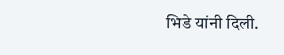भिडे यांनी दिली.